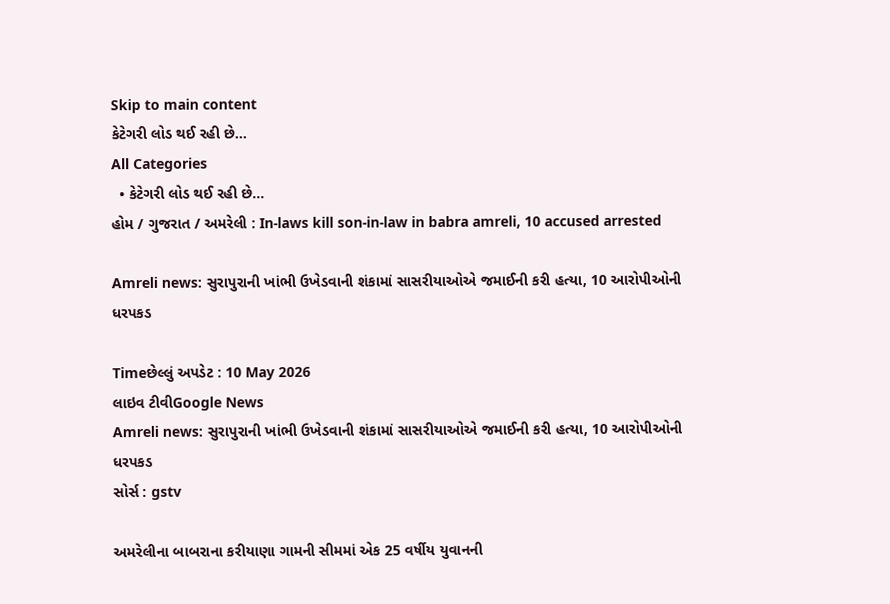Skip to main content
કેટેગરી લોડ થઈ રહી છે...
All Categories
  • કેટેગરી લોડ થઈ રહી છે...
હોમ / ગુજરાત / અમરેલી : In-laws kill son-in-law in babra amreli, 10 accused arrested

Amreli news: સુરાપુરાની ખાંભી ઉખેડવાની શંકામાં સાસરીયાઓએ જમાઈની કરી હત્યા, 10 આરોપીઓની ધરપકડ

Timeછેલ્લું અપડેટ : 10 May 2026
લાઇવ ટીવીGoogle News
Amreli news: સુરાપુરાની ખાંભી ઉખેડવાની શંકામાં સાસરીયાઓએ જમાઈની કરી હત્યા, 10 આરોપીઓની ધરપકડ
સોર્સ : gstv

અમરેલીના બાબરાના કરીયાણા ગામની સીમમાં એક 25 વર્ષીય યુવાનની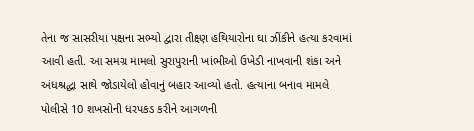તેના જ સાસરીયા પક્ષના સભ્યો દ્વારા તીક્ષ્ણ હથિયારોના ઘા ઝીંકીને હત્યા કરવામાં આવી હતી. આ સમગ્ર મામલો સુરાપુરાની ખાંભીઓ ઉખેડી નાખવાની શંકા અને અંધશ્રદ્ધા સાથે જોડાયેલો હોવાનું બહાર આવ્યો હતો. હત્યાના બનાવ મામલે પોલીસે 10 શખસોની ધરપકડ કરીને આગળની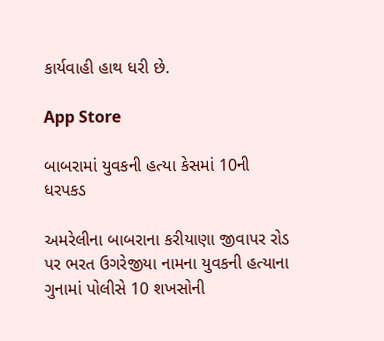કાર્યવાહી હાથ ધરી છે.

App Store

બાબરામાં યુવકની હત્યા કેસમાં 10ની ધરપકડ

અમરેલીના બાબરાના કરીયાણા જીવાપર રોડ પર ભરત ઉગરેજીયા નામના યુવકની હત્યાના ગુનામાં પોલીસે 10 શખસોની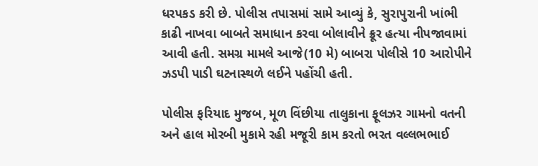ધરપકડ કરી છે. પોલીસ તપાસમાં સામે આવ્યું કે, સુરાપુરાની ખાંભી કાઢી નાખવા બાબતે સમાધાન કરવા બોલાવીને ક્રૂર હત્યા નીપજાવામાં આવી હતી. સમગ્ર મામલે આજે(10 મે) બાબરા પોલીસે 10 આરોપીને ઝડપી પાડી ઘટનાસ્થળે લઈને પહોંચી હતી.

પોલીસ ફરિયાદ મુજબ, મૂળ વિંછીયા તાલુકાના ફૂલઝર ગામનો વતની અને હાલ મોરબી મુકામે રહી મજૂરી કામ કરતો ભરત વલ્લભભાઈ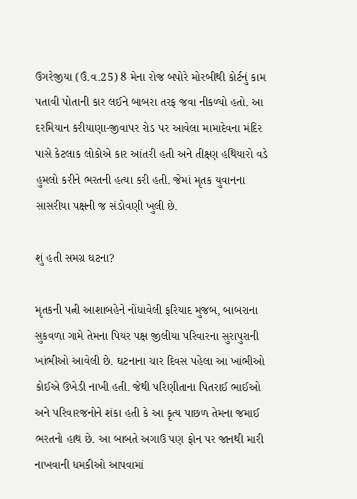ઉગરેજીયા (ઉં.વ.25) 8 મેના રોજ બપોરે મોરબીથી કોર્ટનું કામ પતાવી પોતાની કાર લઈને બાબરા તરફ જવા નીકળ્યો હતો. આ દરમિયાન કરીયાણા-જીવાપર રોડ પર આવેલા મામાદેવના મંદિર પાસે કેટલાક લોકોએ કાર આંતરી હતી અને તીક્ષ્ણ હથિયારો વડે હુમલો કરીને ભરતની હત્યા કરી હતી. જેમાં મૃતક યુવાનના સાસરીયા પક્ષની જ સંડોવણી ખુલી છે.

શું હતી સમગ્ર ઘટના?

મૃતકની પત્ની આશાબહેને નોંધાવેલી ફરિયાદ મુજબ, બાબરાના સુકવળા ગામે તેમના પિયર પક્ષ જીલીયા પરિવારના સુરાપુરાની ખાંભીઓ આવેલી છે. ઘટનાના ચાર દિવસ પહેલા આ ખાંભીઓ કોઈએ ઉખેડી નાખી હતી. જેથી પરિણીતાના પિતરાઈ ભાઈઓ અને પરિવારજનોને શંકા હતી કે આ કૃત્ય પાછળ તેમના જમાઈ ભરતનો હાથ છે. આ બાબતે અગાઉ પણ ફોન પર જાનથી મારી નાખવાની ધમકીઓ આપવામાં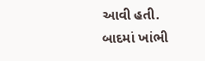આવી હતી. બાદમાં ખાંભી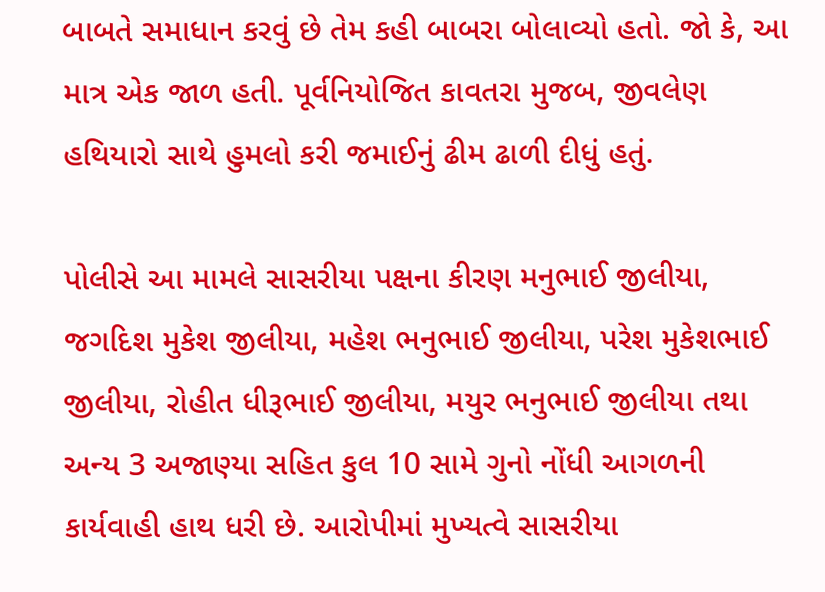બાબતે સમાધાન કરવું છે તેમ કહી બાબરા બોલાવ્યો હતો. જો કે, આ માત્ર એક જાળ હતી. પૂર્વનિયોજિત કાવતરા મુજબ, જીવલેણ હથિયારો સાથે હુમલો કરી જમાઈનું ઢીમ ઢાળી દીધું હતું.

પોલીસે આ મામલે સાસરીયા પક્ષના કીરણ મનુભાઈ જીલીયા, જગદિશ મુકેશ જીલીયા, મહેશ ભનુભાઈ જીલીયા, પરેશ મુકેશભાઈ જીલીયા, રોહીત ધીરૂભાઈ જીલીયા, મયુર ભનુભાઈ જીલીયા તથા અન્ય 3 અજાણ્યા સહિત કુલ 10 સામે ગુનો નોંધી આગળની કાર્યવાહી હાથ ધરી છે. આરોપીમાં મુખ્યત્વે સાસરીયા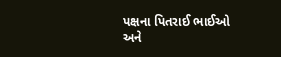પક્ષના પિતરાઈ ભાઈઓ અને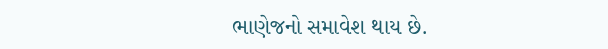ભાણેજનો સમાવેશ થાય છે.